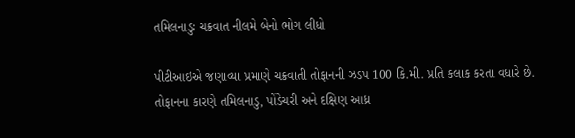તમિલનાડુઃ ચક્રવાત નીલમે બેનો ભોગ લીધો

પીટીઆઇએ જણાવ્યા પ્રમાણે ચક્રવાતી તોફાનની ઝડપ 100 કિ.મી. પ્રતિ કલાક કરતા વધારે છે. તોફાનના કારણે તમિલનાડુ, પોંડેચરી અને દક્ષિણ આધ્ર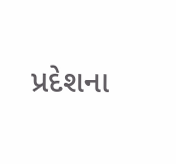પ્રદેશના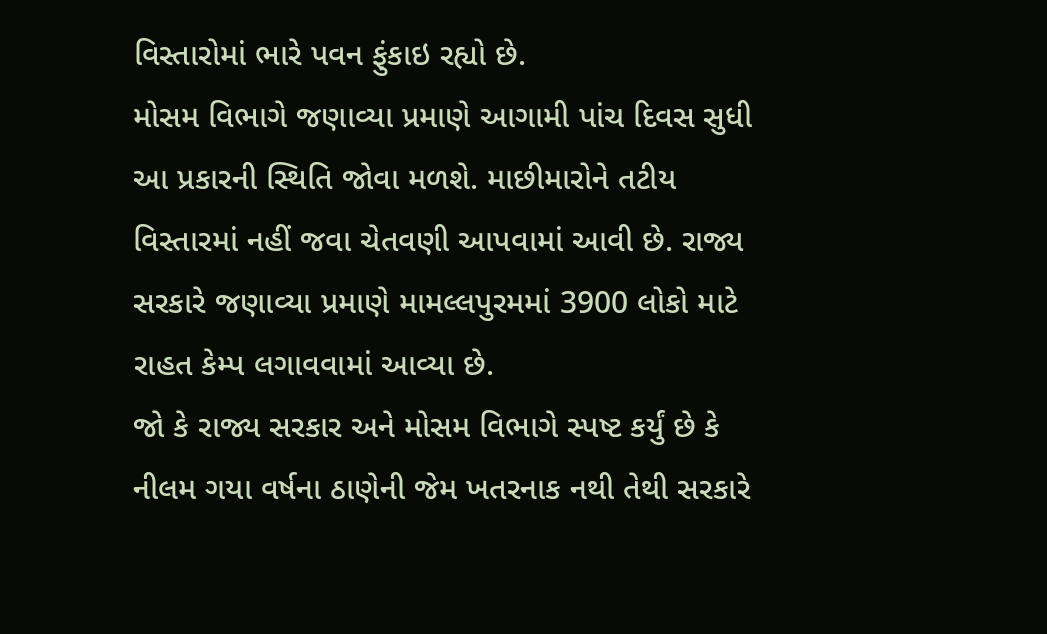વિસ્તારોમાં ભારે પવન ફુંકાઇ રહ્યો છે.
મોસમ વિભાગે જણાવ્યા પ્રમાણે આગામી પાંચ દિવસ સુધી આ પ્રકારની સ્થિતિ જોવા મળશે. માછીમારોને તટીય વિસ્તારમાં નહીં જવા ચેતવણી આપવામાં આવી છે. રાજ્ય સરકારે જણાવ્યા પ્રમાણે મામલ્લપુરમમાં 3900 લોકો માટે રાહત કેમ્પ લગાવવામાં આવ્યા છે.
જો કે રાજ્ય સરકાર અને મોસમ વિભાગે સ્પષ્ટ કર્યું છે કે નીલમ ગયા વર્ષના ઠાણેની જેમ ખતરનાક નથી તેથી સરકારે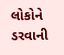લોકોને ડરવાની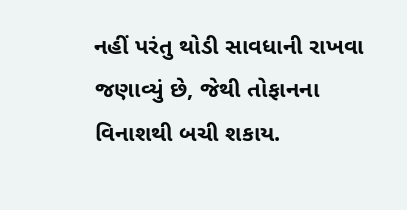નહીં પરંતુ થોડી સાવધાની રાખવા જણાવ્યું છે, જેથી તોફાનના વિનાશથી બચી શકાય.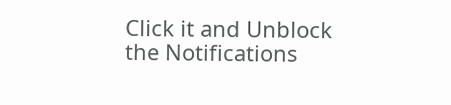Click it and Unblock the Notifications